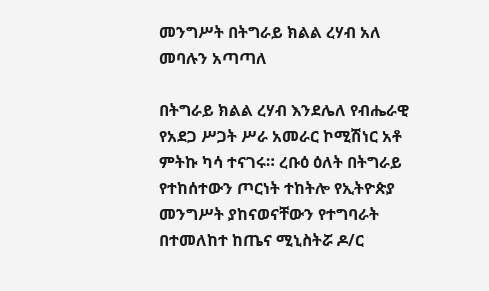መንግሥት በትግራይ ክልል ረሃብ አለ መባሉን አጣጣለ

በትግራይ ክልል ረሃብ እንደሌለ የብሔራዊ የአደጋ ሥጋት ሥራ አመራር ኮሚሽነር አቶ ምትኩ ካሳ ተናገሩ። ረቡዕ ዕለት በትግራይ የተከሰተውን ጦርነት ተከትሎ የኢትዮጵያ መንግሥት ያከናወናቸውን የተግባራት በተመለከተ ከጤና ሚኒስትሯ ዶ/ር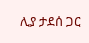ሊያ ታደሰ ጋር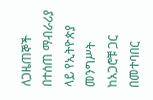ለጋዜጠኞች በተሰጠ ማብራሪያ ላይ የኢትዮጵያ መንግሥት ከአጋሮቹ ጋር በመተባበር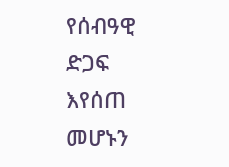የሰብዓዊ ድጋፍ እየሰጠ መሆኑን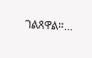ገልጸዋል።…